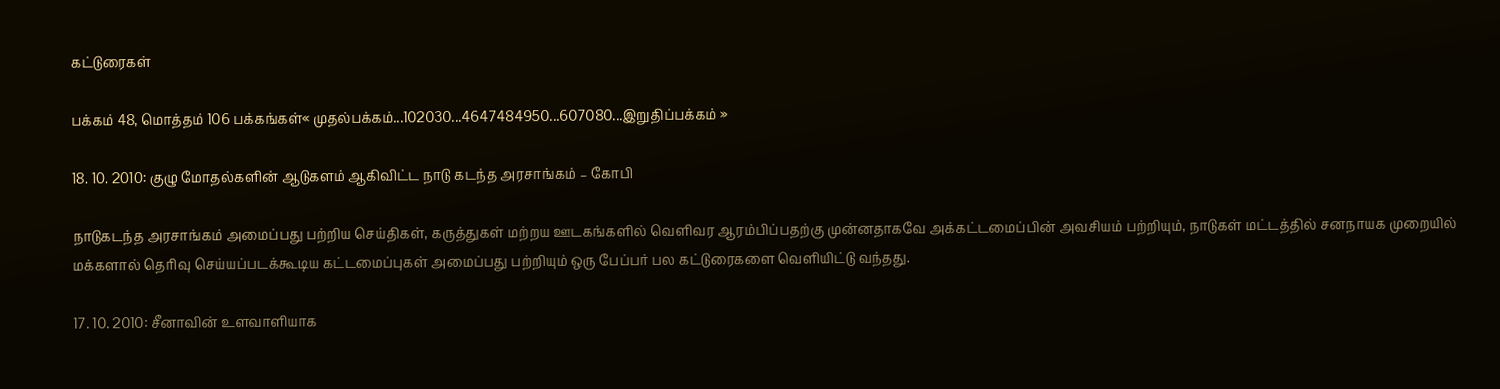கட்டுரைகள்

பக்கம் 48, மொத்தம் 106 பக்கங்கள்« முதல்பக்கம்...102030...4647484950...607080...இறுதிப்பக்கம் »

18. 10. 2010: குழு மோதல்களின் ஆடுகளம் ஆகிவிட்ட நாடு கடந்த அரசாங்கம் – கோபி

நாடுகடந்த அரசாங்கம் அமைப்பது பற்றிய செய்திகள், கருத்துகள் மற்றய ஊடகங்களில் வெளிவர ஆரம்பிப்பதற்கு முன்னதாகவே அக்கட்டமைப்பின் அவசியம் பற்றியும், நாடுகள் மட்டத்தில் சனநாயக முறையில் மக்களால் தெரிவு செய்யப்படக்கூடிய கட்டமைப்புகள் அமைப்பது பற்றியும் ஒரு பேப்பர் பல கட்டுரைகளை வெளியிட்டு வந்தது.

17. 10. 2010: சீனாவின் உளவாளியாக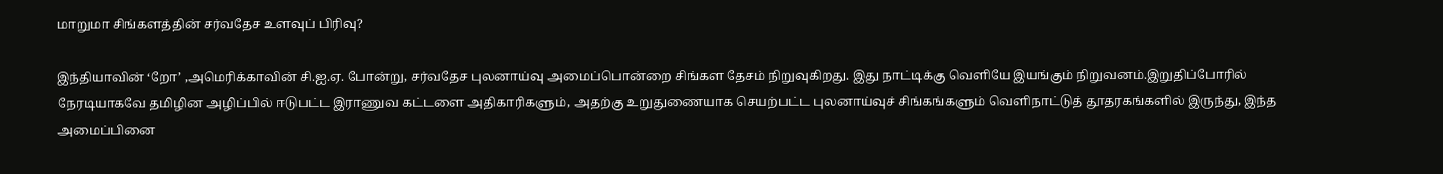மாறுமா சிங்களத்தின் சர்வதேச உளவுப் பிரிவு?

இந்தியாவின் ‘றோ’ ,அமெரிக்காவின் சி.ஐ.ஏ. போன்று, சர்வதேச புலனாய்வு அமைப்பொன்றை சிங்கள தேசம் நிறுவுகிறது. இது நாட்டிக்கு வெளியே இயங்கும் நிறுவனம்.இறுதிப்போரில் நேரடியாகவே தமிழின அழிப்பில் ஈடுபட்ட இராணுவ கட்டளை அதிகாரிகளும், அதற்கு உறுதுணையாக செயற்பட்ட புலனாய்வுச் சிங்கங்களும் வெளிநாட்டுத் தூதரகங்களில் இருந்து, இந்த அமைப்பினை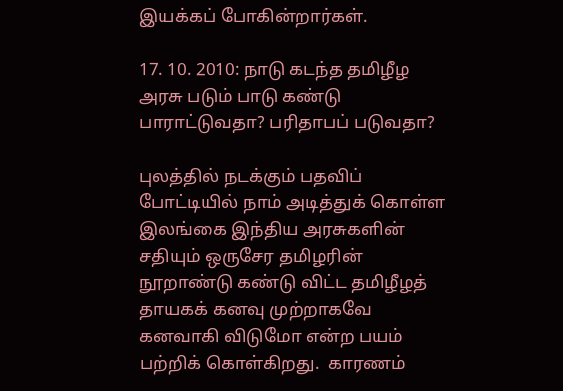இயக்கப் போகின்றார்கள்.

17. 10. 2010: நாடு கடந்த தமிழீழ அரசு படும் பாடு கண்டு பாராட்டுவதா? பரிதாபப் படுவதா?

புலத்தில் நடக்கும் பதவிப் போட்டியில் நாம் அடித்துக் கொள்ள இலங்கை இந்திய அரசுகளின் சதியும் ஒருசேர தமிழரின் நூறாண்டு கண்டு விட்ட தமிழீழத் தாயகக் கனவு முற்றாகவே கனவாகி விடுமோ என்ற பயம் பற்றிக் கொள்கிறது.  காரணம்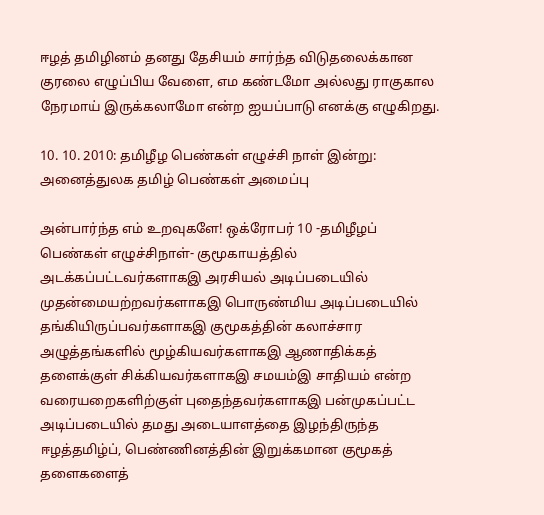ஈழத் தமிழினம் தனது தேசியம் சார்ந்த விடுதலைக்கான குரலை எழுப்பிய வேளை, எம கண்டமோ அல்லது ராகுகால நேரமாய் இருக்கலாமோ என்ற ஐயப்பாடு எனக்கு எழுகிறது.

10. 10. 2010: தமிழீழ பெண்கள் எழுச்சி நாள் இன்று: அனைத்துலக தமிழ் பெண்கள் அமைப்பு

அன்பார்ந்த எம் உறவுகளே! ஒக்ரோபர் 10 -தமிழீழப் பெண்கள் எழுச்சிநாள்- குமூகாயத்தில் அடக்கப்பட்டவர்களாகஇ அரசியல் அடிப்படையில் முதன்மையற்றவர்களாகஇ பொருண்மிய அடிப்படையில் தங்கியிருப்பவர்களாகஇ குமூகத்தின் கலாச்சார அழுத்தங்களில் மூழ்கியவர்களாகஇ ஆணாதிக்கத் தளைக்குள் சிக்கியவர்களாகஇ சமயம்இ சாதியம் என்ற வரையறைகளிற்குள் புதைந்தவர்களாகஇ பன்முகப்பட்ட அடிப்படையில் தமது அடையாளத்தை இழந்திருந்த ஈழத்தமிழ்ப், பெண்ணினத்தின் இறுக்கமான குமூகத் தளைகளைத்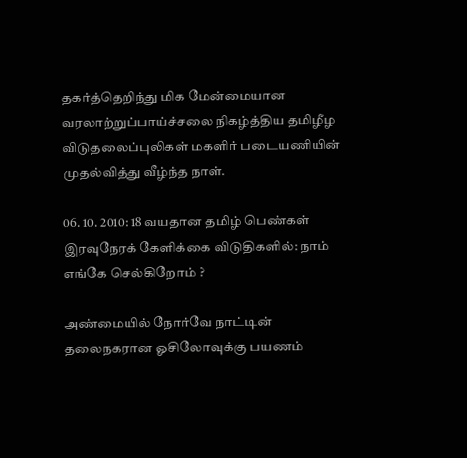தகர்த்தெறிந்து மிக மேன்மையான வரலாற்றுப்பாய்ச்சலை நிகழ்த்திய தமிழீழ விடுதலைப்புலிகள் மகளிர் படையணியின் முதல்வித்து வீழ்ந்த நாள்.

06. 10. 2010: 18 வயதான தமிழ் பெண்கள் இரவுநேரக் கேளிக்கை விடுதிகளில்: நாம் எங்கே செல்கிறோம் ?

அண்மையில் நோர்வே நாட்டின் தலைநகரான ஓசிலோவுக்கு பயணம்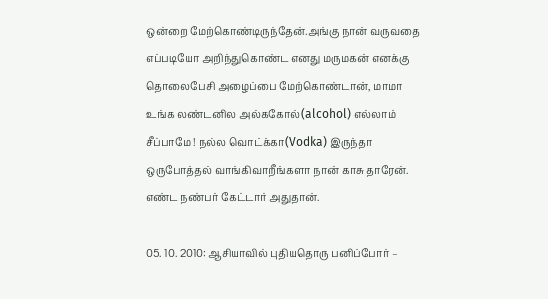ஒன்றை மேற்கொண்டிருந்தேன்.அங்கு நான் வருவதை எப்படியோ அறிந்துகொண்ட எனது மருமகன் எனக்கு தொலைபேசி அழைப்பை மேற்கொண்டான், மாமா உங்க லண்டனில அல்ககோல்(alcohol) எல்லாம் சீப்பாமே ! நல்ல வொட்க்கா(Vodka) இருந்தா ஒருபோத்தல் வாங்கிவாறீங்களா நான் காசு தாரேன். எண்ட நண்பர் கேட்டார் அதுதான்.

05. 10. 2010: ஆசியாவில் புதியதொரு பனிப்போர் –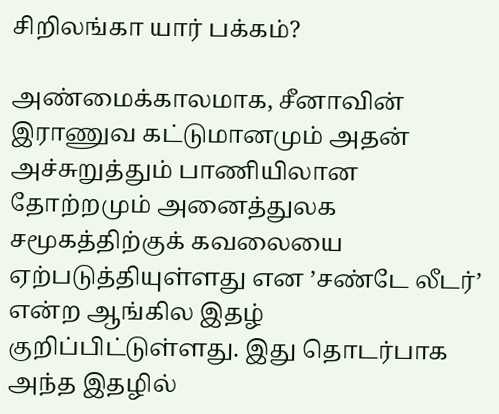சிறிலங்கா யார் பக்கம்?

அண்மைக்காலமாக, சீனாவின் இராணுவ கட்டுமானமும் அதன் அச்சுறுத்தும் பாணியிலான தோற்றமும் அனைத்துலக சமூகத்திற்குக் கவலையை ஏற்படுத்தியுள்ளது என ’சண்டே லீடர்’ என்ற ஆங்கில இதழ் குறிப்பிட்டுள்ளது. இது தொடர்பாக அந்த இதழில்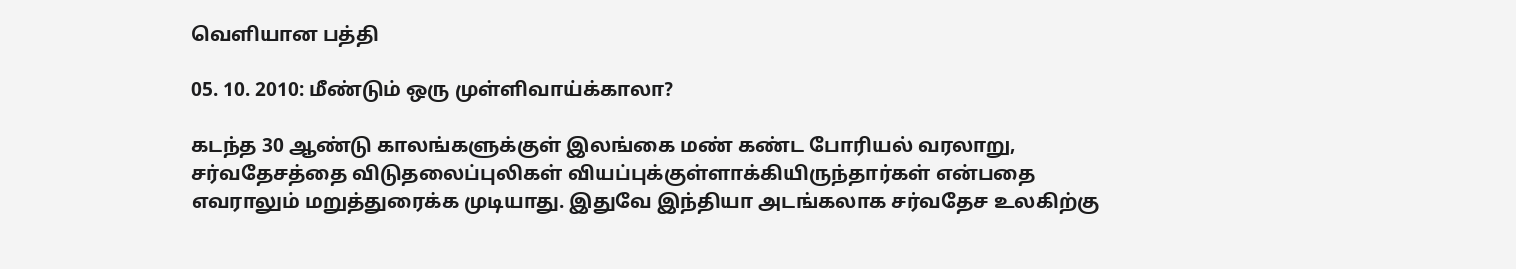வெளியான பத்தி

05. 10. 2010: மீண்டும் ஒரு முள்ளிவாய்க்காலா?

கடந்த 30 ஆண்டு காலங்களுக்குள் இலங்கை மண் கண்ட போரியல் வரலாறு, சர்வதேசத்தை விடுதலைப்புலிகள் வியப்புக்குள்ளாக்கியிருந்தார்கள் என்பதை எவராலும் மறுத்துரைக்க முடியாது. இதுவே இந்தியா அடங்கலாக சர்வதேச உலகிற்கு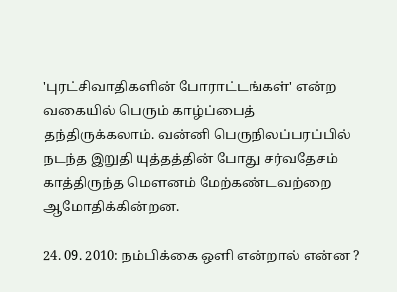'புரட்சிவாதிகளின் போராட்டங்கள்' என்ற வகையில் பெரும் காழ்ப்பைத் தந்திருக்கலாம். வன்னி பெருநிலப்பரப்பில் நடந்த இறுதி யுத்தத்தின் போது சர்வதேசம் காத்திருந்த மெளனம் மேற்கண்டவற்றை ஆமோதிக்கின்றன.

24. 09. 2010: நம்பிக்கை ஒளி என்றால் என்ன ?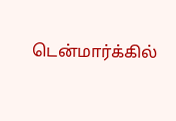டென்மார்க்கில்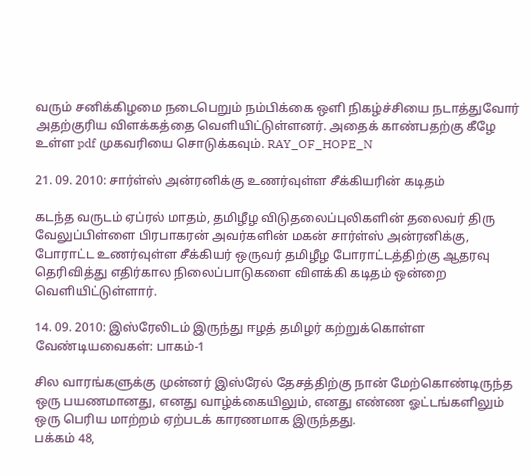வரும் சனிக்கிழமை நடைபெறும் நம்பிக்கை ஒளி நிகழ்ச்சியை நடாத்துவோர் அதற்குரிய விளக்கத்தை வெளியிட்டுள்ளனர். அதைக் காண்பதற்கு கீழே உள்ள pdf முகவரியை சொடுக்கவும். RAY_OF_HOPE_N

21. 09. 2010: சார்ள்ஸ் அன்ரனிக்கு உணர்வுள்ள சீக்கியரின் கடிதம்

கடந்த வருடம் ஏப்ரல் மாதம், தமிழீழ விடுதலைப்புலிகளின் தலைவர் திரு வேலுப்பிள்ளை பிரபாகரன் அவர்களின் மகன் சார்ள்ஸ் அன்ரனிக்கு, போராட்ட உணர்வுள்ள சீக்கியர் ஒருவர் தமிழீழ போராட்டத்திற்கு ஆதரவு தெரிவித்து எதிர்கால நிலைப்பாடுகளை விளக்கி கடிதம் ஒன்றை வெளியிட்டுள்ளார்.

14. 09. 2010: இஸ்ரேலிடம் இருந்து ஈழத் தமிழர் கற்றுக்கொள்ள வேண்டியவைகள்: பாகம்-1

சில வாரங்களுக்கு முன்னர் இஸ்ரேல் தேசத்திற்கு நான் மேற்கொண்டிருந்த ஒரு பயணமானது, எனது வாழ்க்கையிலும், எனது எண்ண ஓட்டங்களிலும் ஒரு பெரிய மாற்றம் ஏற்படக் காரணமாக இருந்தது.
பக்கம் 48,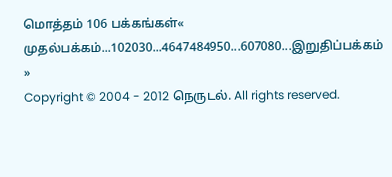மொத்தம் 106 பக்கங்கள்« முதல்பக்கம்...102030...4647484950...607080...இறுதிப்பக்கம் »
Copyright © 2004 - 2012 நெருடல். All rights reserved.